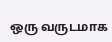ஒரு வருடமாக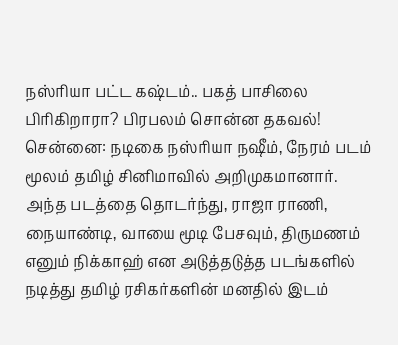நஸ்ரியா பட்ட கஷ்டம்.. பகத் பாசிலை பிரிகிறாரா? பிரபலம் சொன்ன தகவல்!
சென்னை: நடிகை நஸ்ரியா நஷீம், நேரம் படம் மூலம் தமிழ் சினிமாவில் அறிமுகமானார். அந்த படத்தை தொடர்ந்து, ராஜா ராணி, நையாண்டி, வாயை மூடி பேசவும், திருமணம் எனும் நிக்காஹ் என அடுத்தடுத்த படங்களில் நடித்து தமிழ் ரசிகர்களின் மனதில் இடம்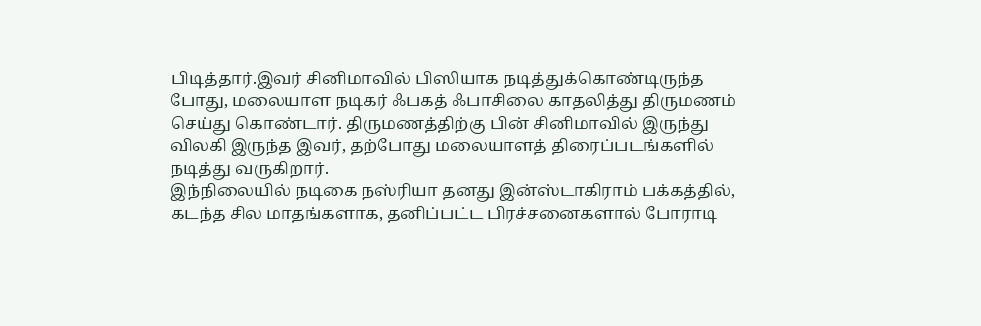பிடித்தார்.இவர் சினிமாவில் பிஸியாக நடித்துக்கொண்டிருந்த போது, மலையாள நடிகர் ஃபகத் ஃபாசிலை காதலித்து திருமணம் செய்து கொண்டார். திருமணத்திற்கு பின் சினிமாவில் இருந்து விலகி இருந்த இவர், தற்போது மலையாளத் திரைப்படங்களில் நடித்து வருகிறார்.
இந்நிலையில் நடிகை நஸ்ரியா தனது இன்ஸ்டாகிராம் பக்கத்தில், கடந்த சில மாதங்களாக, தனிப்பட்ட பிரச்சனைகளால் போராடி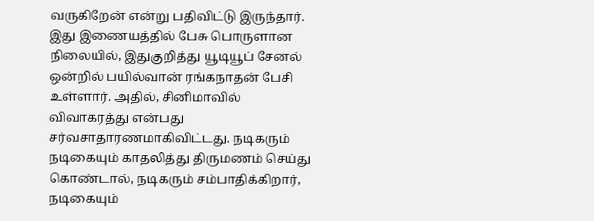வருகிறேன் என்று பதிவிட்டு இருந்தார். இது இணையத்தில் பேசு பொருளான நிலையில், இதுகுறித்து யூடியூப் சேனல் ஒன்றில் பயில்வான் ரங்கநாதன் பேசி உள்ளார். அதில், சினிமாவில் விவாகரத்து என்பது சர்வசாதாரணமாகிவிட்டது. நடிகரும் நடிகையும் காதலித்து திருமணம் செய்து கொண்டால், நடிகரும் சம்பாதிக்கிறார், நடிகையும்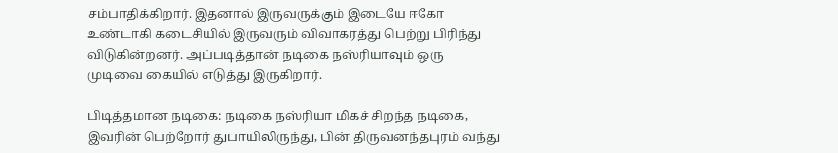சம்பாதிக்கிறார். இதனால் இருவருக்கும் இடையே ஈகோ உண்டாகி கடைசியில் இருவரும் விவாகரத்து பெற்று பிரிந்து விடுகின்றனர். அப்படித்தான் நடிகை நஸ்ரியாவும் ஒரு முடிவை கையில் எடுத்து இருகிறார்.

பிடித்தமான நடிகை: நடிகை நஸ்ரியா மிகச் சிறந்த நடிகை, இவரின் பெற்றோர் துபாயிலிருந்து, பின் திருவனந்தபுரம் வந்து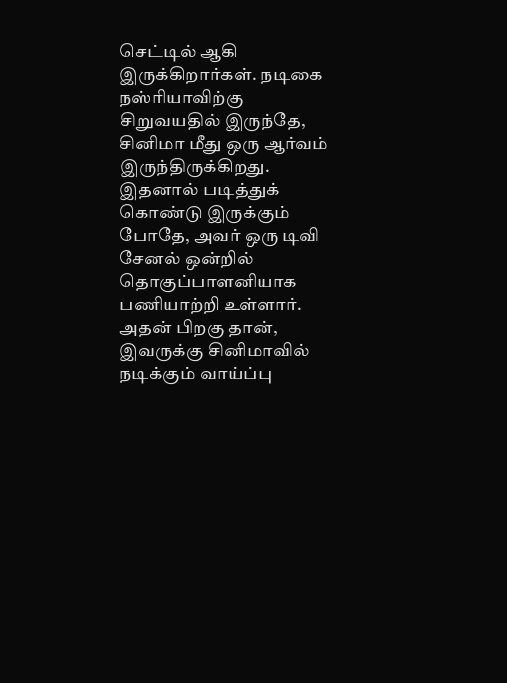செட்டில் ஆகி இருக்கிறார்கள். நடிகை நஸ்ரியாவிற்கு சிறுவயதில் இருந்தே, சினிமா மீது ஒரு ஆர்வம் இருந்திருக்கிறது. இதனால் படித்துக் கொண்டு இருக்கும் போதே, அவர் ஒரு டிவி சேனல் ஒன்றில் தொகுப்பாளனியாக பணியாற்றி உள்ளார். அதன் பிறகு தான், இவருக்கு சினிமாவில் நடிக்கும் வாய்ப்பு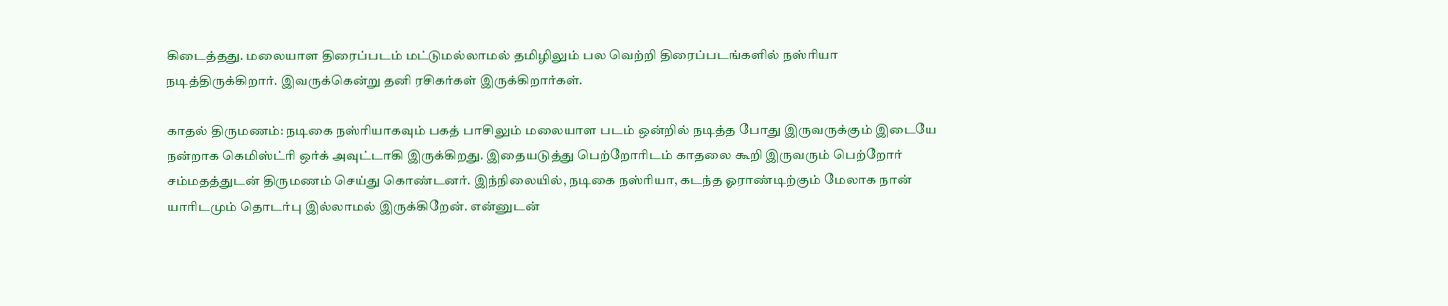கிடைத்தது. மலையாள திரைப்படம் மட்டுமல்லாமல் தமிழிலும் பல வெற்றி திரைப்படங்களில் நஸ்ரியா நடித்திருக்கிறார். இவருக்கென்று தனி ரசிகர்கள் இருக்கிறார்கள்.

காதல் திருமணம்: நடிகை நஸ்ரியாகவும் பகத் பாசிலும் மலையாள படம் ஒன்றில் நடித்த போது இருவருக்கும் இடையே நன்றாக கெமிஸ்ட்ரி ஒர்க் அவுட்டாகி இருக்கிறது. இதையடுத்து பெற்றோரிடம் காதலை கூறி இருவரும் பெற்றோர் சம்மதத்துடன் திருமணம் செய்து கொண்டனர். இந்நிலையில், நடிகை நஸ்ரியா, கடந்த ஓராண்டிற்கும் மேலாக நான் யாரிடமும் தொடர்பு இல்லாமல் இருக்கிறேன். என்னுடன்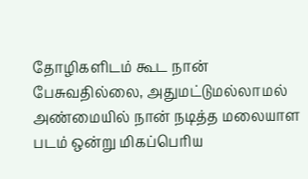தோழிகளிடம் கூட நான் பேசுவதில்லை, அதுமட்டுமல்லாமல் அண்மையில் நான் நடித்த மலையாள படம் ஒன்று மிகப்பெரிய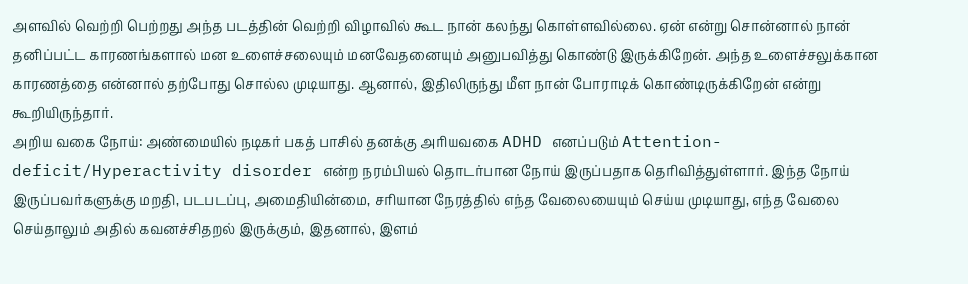அளவில் வெற்றி பெற்றது அந்த படத்தின் வெற்றி விழாவில் கூட நான் கலந்து கொள்ளவில்லை. ஏன் என்று சொன்னால் நான் தனிப்பட்ட காரணங்களால் மன உளைச்சலையும் மனவேதனையும் அனுபவித்து கொண்டு இருக்கிறேன். அந்த உளைச்சலுக்கான காரணத்தை என்னால் தற்போது சொல்ல முடியாது. ஆனால், இதிலிருந்து மீள நான் போராடிக் கொண்டிருக்கிறேன் என்று கூறியிருந்தார்.
அறிய வகை நோய்: அண்மையில் நடிகர் பகத் பாசில் தனக்கு அரியவகை ADHD எனப்படும் Attention-deficit/Hyperactivity disorder என்ற நரம்பியல் தொடர்பான நோய் இருப்பதாக தெரிவித்துள்ளார். இந்த நோய் இருப்பவர்களுக்கு மறதி, படபடப்பு, அமைதியின்மை, சரியான நேரத்தில் எந்த வேலையையும் செய்ய முடியாது, எந்த வேலை செய்தாலும் அதில் கவனச்சிதறல் இருக்கும், இதனால், இளம்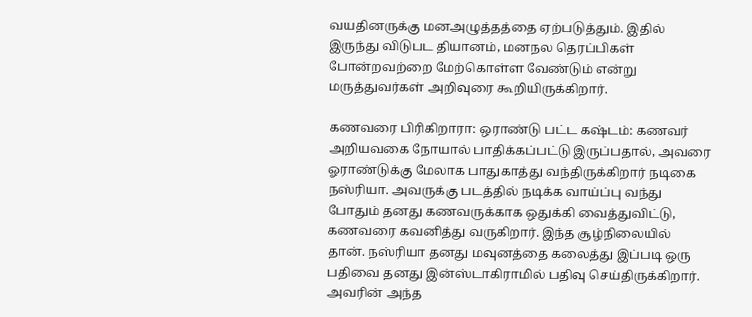வயதினருக்கு மனஅழுத்தத்தை ஏற்படுத்தும். இதில் இருந்து விடுபட தியானம், மனநல தெரப்பிகள் போன்றவற்றை மேற்கொள்ள வேண்டும் என்று மருத்துவர்கள் அறிவுரை கூறியிருக்கிறார்.

கணவரை பிரிகிறாரா: ஒராண்டு பட்ட கஷ்டம்: கணவர் அறியவகை நோயால் பாதிக்கப்பட்டு இருப்பதால், அவரை ஓராண்டுக்கு மேலாக பாதுகாத்து வந்திருக்கிறார் நடிகை நஸ்ரியா. அவருக்கு படத்தில் நடிக்க வாய்ப்பு வந்து போதும் தனது கணவருக்காக ஒதுக்கி வைத்துவிட்டு, கணவரை கவனித்து வருகிறார். இந்த சூழ்நிலையில் தான். நஸ்ரியா தனது மவுனத்தை கலைத்து இப்படி ஒரு பதிவை தனது இன்ஸ்டாகிராமில் பதிவு செய்திருக்கிறார். அவரின் அந்த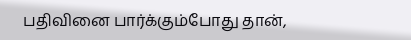பதிவினை பார்க்கும்போது தான்,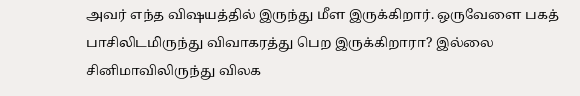அவர் எந்த விஷயத்தில் இருந்து மீள இருக்கிறார். ஒருவேளை பகத் பாசிலிடமிருந்து விவாகரத்து பெற இருக்கிறாரா? இல்லை சினிமாவிலிருந்து விலக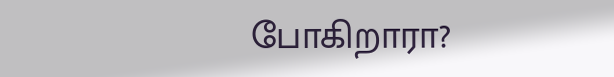போகிறாரா?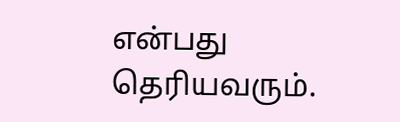என்பது தெரியவரும்.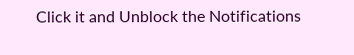Click it and Unblock the Notifications